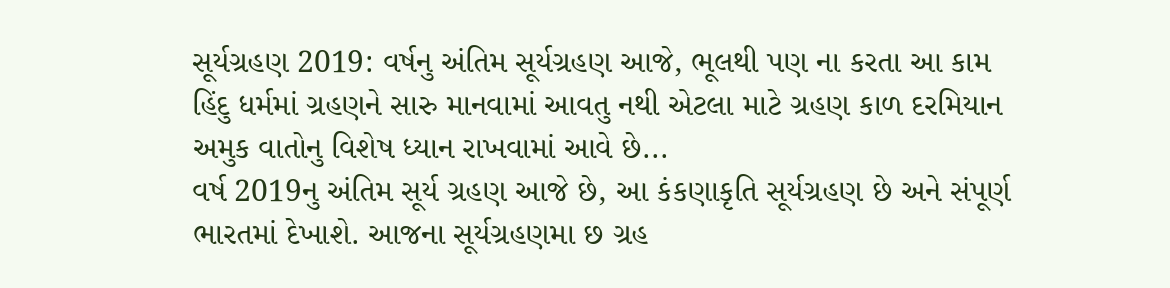સૂર્યગ્રહણ 2019: વર્ષનુ અંતિમ સૂર્યગ્રહણ આજે, ભૂલથી પણ ના કરતા આ કામ
હિંદુ ધર્મમાં ગ્રહણને સારુ માનવામાં આવતુ નથી એટલા માટે ગ્રહણ કાળ દરમિયાન અમુક વાતોનુ વિશેષ ધ્યાન રાખવામાં આવે છે...
વર્ષ 2019નુ અંતિમ સૂર્ય ગ્રહણ આજે છે, આ કંકણાકૃતિ સૂર્યગ્રહણ છે અને સંપૂર્ણ ભારતમાં દેખાશે. આજના સૂર્યગ્રહણમા છ ગ્રહ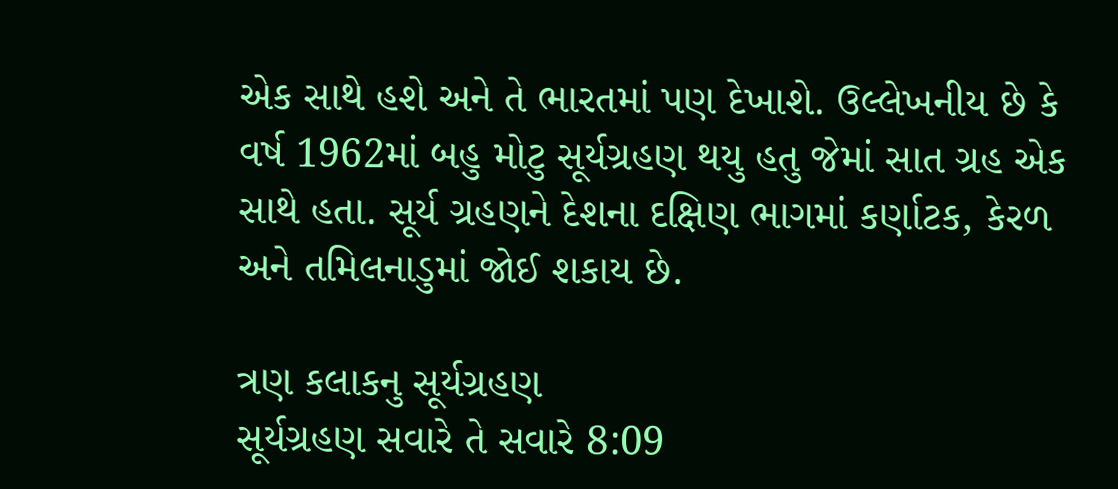એક સાથે હશે અને તે ભારતમાં પણ દેખાશે. ઉલ્લેખનીય છે કે વર્ષ 1962માં બહુ મોટુ સૂર્યગ્રહણ થયુ હતુ જેમાં સાત ગ્રહ એક સાથે હતા. સૂર્ય ગ્રહણને દેશના દક્ષિણ ભાગમાં કર્ણાટક, કેરળ અને તમિલનાડુમાં જોઈ શકાય છે.

ત્રણ કલાકનુ સૂર્યગ્રહણ
સૂર્યગ્રહણ સવારે તે સવારે 8:09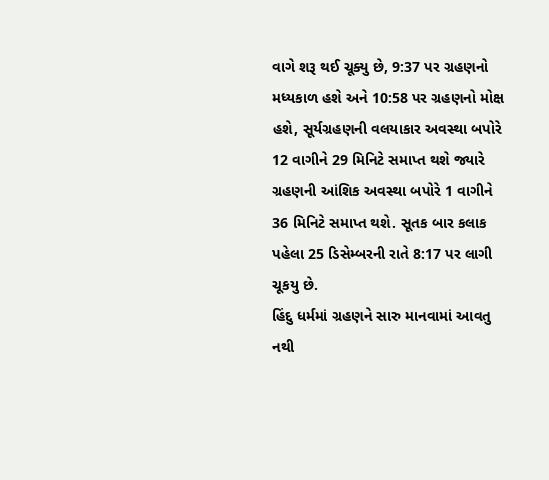વાગે શરૂ થઈ ચૂક્યુ છે, 9:37 પર ગ્રહણનો મધ્યકાળ હશે અને 10:58 પર ગ્રહણનો મોક્ષ હશે, સૂર્યગ્રહણની વલયાકાર અવસ્થા બપોરે 12 વાગીને 29 મિનિટે સમાપ્ત થશે જ્યારે ગ્રહણની આંશિક અવસ્થા બપોરે 1 વાગીને 36 મિનિટે સમાપ્ત થશે. સૂતક બાર કલાક પહેલા 25 ડિસેમ્બરની રાતે 8:17 પર લાગી ચૂકયુ છે.
હિંદુ ધર્મમાં ગ્રહણને સારુ માનવામાં આવતુ નથી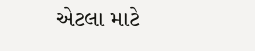એટલા માટે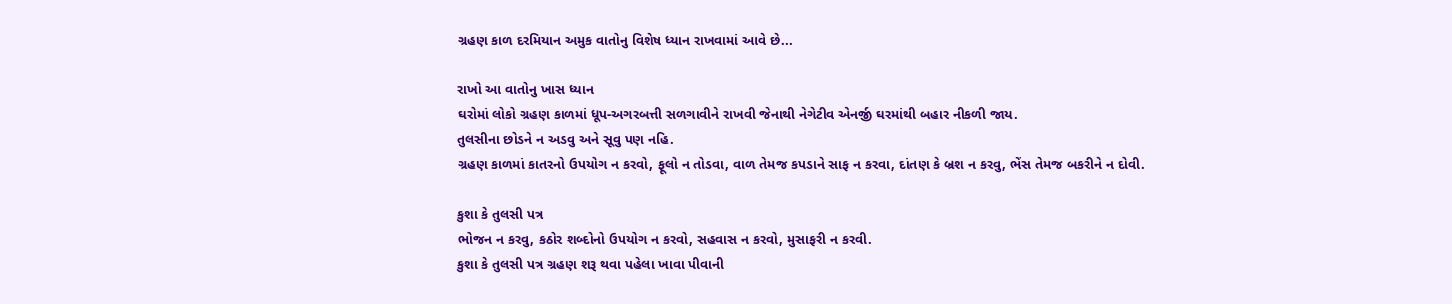ગ્રહણ કાળ દરમિયાન અમુક વાતોનુ વિશેષ ધ્યાન રાખવામાં આવે છે...

રાખો આ વાતોનુ ખાસ ધ્યાન
ઘરોમાં લોકો ગ્રહણ કાળમાં ધૂપ-અગરબત્તી સળગાવીને રાખવી જેનાથી નેગેટીવ એનર્જી ઘરમાંથી બહાર નીકળી જાય.
તુલસીના છોડને ન અડવુ અને સૂવુ પણ નહિ.
ગ્રહણ કાળમાં કાતરનો ઉપયોગ ન કરવો, ફૂલો ન તોડવા, વાળ તેમજ કપડાને સાફ ન કરવા, દાંતણ કે બ્રશ ન કરવુ, ભેંસ તેમજ બકરીને ન દોવી.

કુશા કે તુલસી પત્ર
ભોજન ન કરવુ, કઠોર શબ્દોનો ઉપયોગ ન કરવો, સહવાસ ન કરવો, મુસાફરી ન કરવી.
કુશા કે તુલસી પત્ર ગ્રહણ શરૂ થવા પહેલા ખાવા પીવાની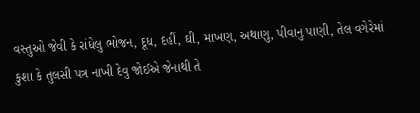વસ્તુઓ જેવી કે રાંધેલુ ભોજન, દૂધ, દહીં, ઘી, માખણ, અથાણુ, પીવાનુ પાણી, તેલ વગેરેમાં કુશા કે તુલસી પત્ર નાખી દેવુ જોઈએ જેનાથી તે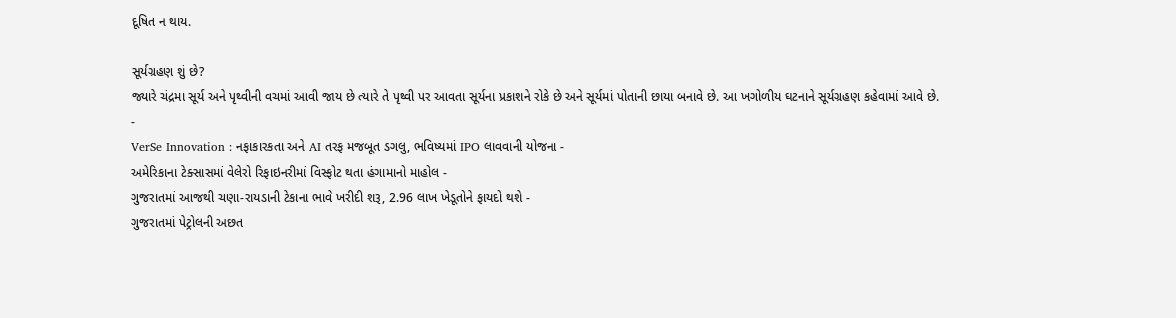દૂષિત ન થાય.

સૂર્યગ્રહણ શું છે?
જ્યારે ચંદ્રમા સૂર્ય અને પૃથ્વીની વચમાં આવી જાય છે ત્યારે તે પૃથ્વી પર આવતા સૂર્યના પ્રકાશને રોકે છે અને સૂર્યમાં પોતાની છાયા બનાવે છે. આ ખગોળીય ઘટનાને સૂર્યગ્રહણ કહેવામાં આવે છે.
-
VerSe Innovation : નફાકારકતા અને AI તરફ મજબૂત ડગલુ, ભવિષ્યમાં IPO લાવવાની યોજના -
અમેરિકાના ટેક્સાસમાં વેલેરો રિફાઇનરીમાં વિસ્ફોટ થતા હંગામાનો માહોલ -
ગુજરાતમાં આજથી ચણા-રાયડાની ટેકાના ભાવે ખરીદી શરૂ, 2.96 લાખ ખેડૂતોને ફાયદો થશે -
ગુજરાતમાં પેટ્રોલની અછત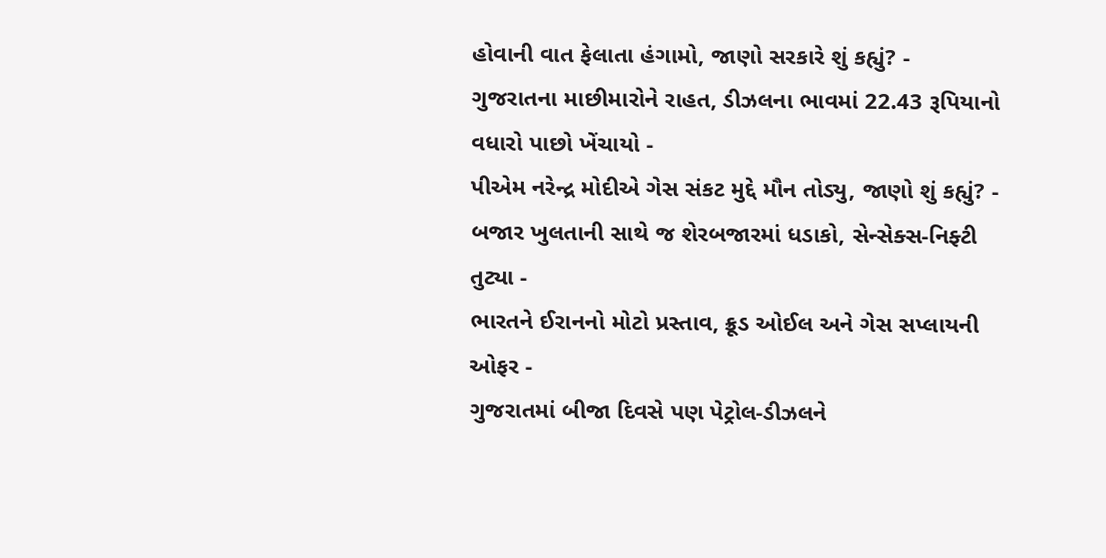હોવાની વાત ફેલાતા હંગામો, જાણો સરકારે શું કહ્યું? -
ગુજરાતના માછીમારોને રાહત, ડીઝલના ભાવમાં 22.43 રૂપિયાનો વધારો પાછો ખેંચાયો -
પીએમ નરેન્દ્ર મોદીએ ગેસ સંકટ મુદ્દે મૌન તોડ્યુ, જાણો શું કહ્યું? -
બજાર ખુલતાની સાથે જ શેરબજારમાં ધડાકો, સેન્સેક્સ-નિફ્ટી તુટ્યા -
ભારતને ઈરાનનો મોટો પ્રસ્તાવ, ક્રૂડ ઓઈલ અને ગેસ સપ્લાયની ઓફર -
ગુજરાતમાં બીજા દિવસે પણ પેટ્રોલ-ડીઝલને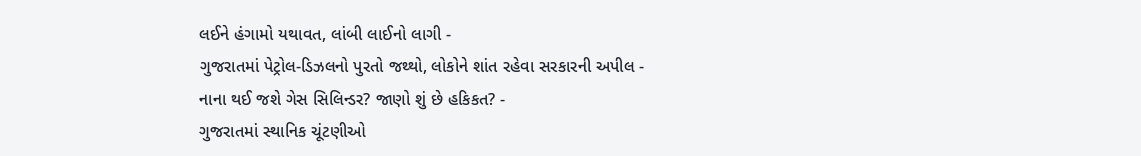લઈને હંગામો યથાવત, લાંબી લાઈનો લાગી -
ગુજરાતમાં પેટ્રોલ-ડિઝલનો પુરતો જથ્થો, લોકોને શાંત રહેવા સરકારની અપીલ -
નાના થઈ જશે ગેસ સિલિન્ડર? જાણો શું છે હકિકત? -
ગુજરાતમાં સ્થાનિક ચૂંટણીઓ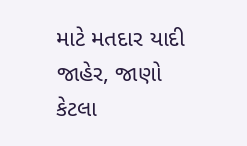માટે મતદાર યાદી જાહેર, જાણો કેટલા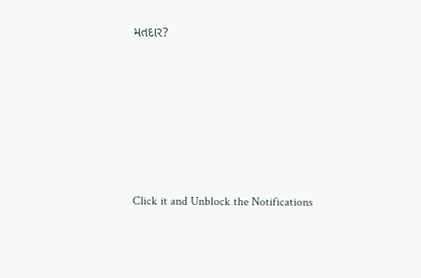મતદાર?






Click it and Unblock the Notifications